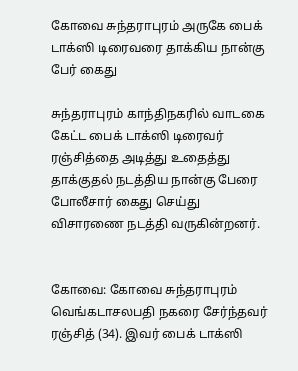கோவை சுந்தராபுரம் அருகே பைக் டாக்ஸி டிரைவரை தாக்கிய நான்கு பேர் கைது

சுந்தராபுரம் காந்திநகரில் வாடகை கேட்ட பைக் டாக்ஸி டிரைவர் ரஞ்சித்தை அடித்து உதைத்து தாக்குதல் நடத்திய நான்கு பேரை போலீசார் கைது செய்து விசாரணை நடத்தி வருகின்றனர்.


கோவை: கோவை சுந்தராபுரம் வெங்கடாசலபதி நகரை சேர்ந்தவர் ரஞ்சித் (34). இவர் பைக் டாக்ஸி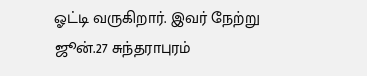ஓட்டி வருகிறார். இவர் நேற்று ஜூன்.27 சுந்தராபுரம்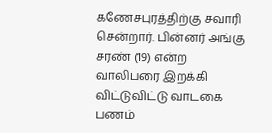கணேசபுரத்திற்கு சவாரி சென்றார். பின்னர் அங்கு சரண் (19) என்ற வாலிபரை இறக்கி விட்டுவிட்டு வாடகை பணம்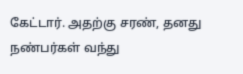கேட்டார். அதற்கு சரண், தனது நண்பர்கள் வந்து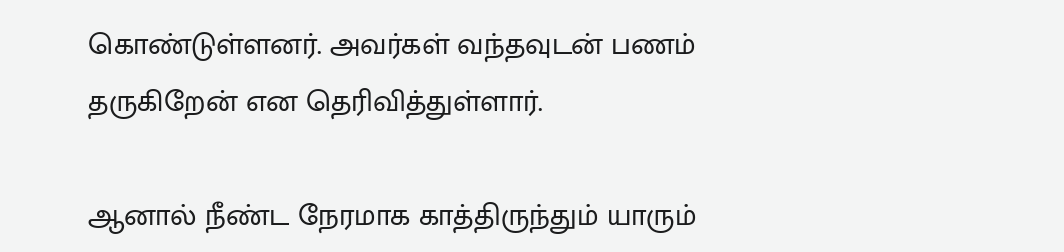கொண்டுள்ளனர். அவர்கள் வந்தவுடன் பணம் தருகிறேன் என தெரிவித்துள்ளார்.

ஆனால் நீண்ட நேரமாக காத்திருந்தும் யாரும்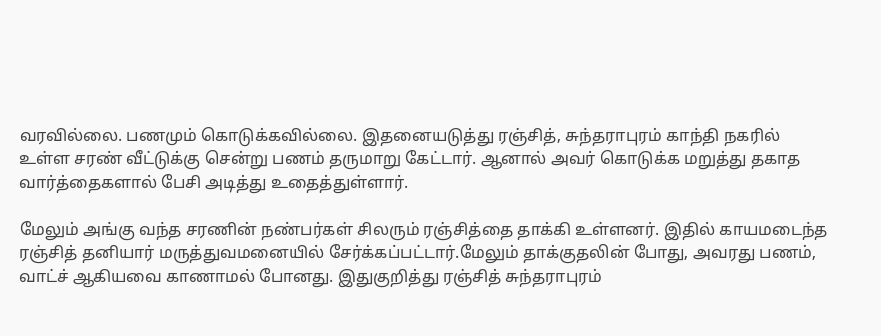வரவில்லை. பணமும் கொடுக்கவில்லை. இதனையடுத்து ரஞ்சித், சுந்தராபுரம் காந்தி நகரில் உள்ள சரண் வீட்டுக்கு சென்று பணம் தருமாறு கேட்டார். ஆனால் அவர் கொடுக்க மறுத்து தகாத வார்த்தைகளால் பேசி அடித்து உதைத்துள்ளார்.

மேலும் அங்கு வந்த சரணின் நண்பர்கள் சிலரும் ரஞ்சித்தை தாக்கி உள்ளனர். இதில் காயமடைந்த ரஞ்சித் தனியார் மருத்துவமனையில் சேர்க்கப்பட்டார்.மேலும் தாக்குதலின் போது, அவரது பணம், வாட்ச் ஆகியவை காணாமல் போனது. இதுகுறித்து ரஞ்சித் சுந்தராபுரம்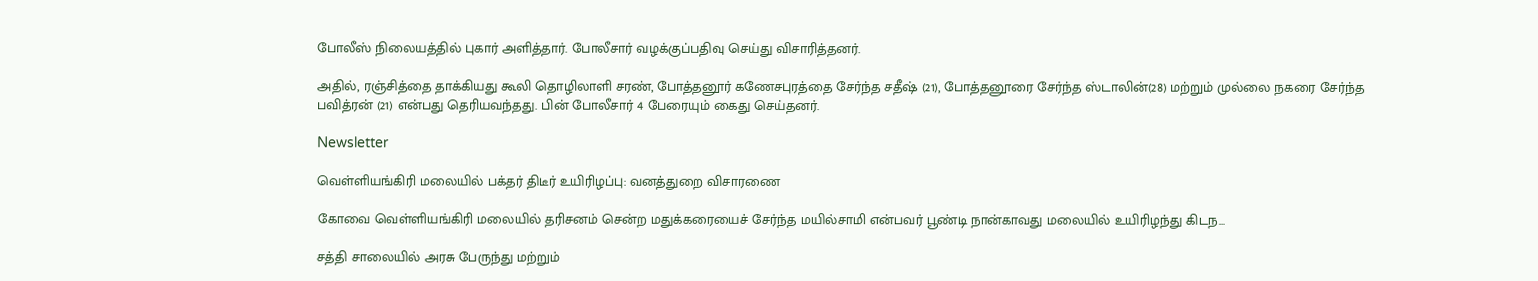போலீஸ் நிலையத்தில் புகார் அளித்தார். போலீசார் வழக்குப்பதிவு செய்து விசாரித்தனர்.

அதில், ரஞ்சித்தை தாக்கியது கூலி தொழிலாளி சரண், போத்தனூர் கணேசபுரத்தை சேர்ந்த சதீஷ் (21), போத்தனூரை சேர்ந்த ஸ்டாலின்(28) மற்றும் முல்லை நகரை சேர்ந்த பவித்ரன் (21) என்பது தெரியவந்தது. பின் போலீசார் 4 பேரையும் கைது செய்தனர்.

Newsletter

வெள்ளியங்கிரி மலையில் பக்தர் திடீர் உயிரிழப்பு: வனத்துறை விசாரணை

கோவை வெள்ளியங்கிரி மலையில் தரிசனம் சென்ற மதுக்கரையைச் சேர்ந்த மயில்சாமி என்பவர் பூண்டி நான்காவது மலையில் உயிரிழந்து கிடந...

சத்தி சாலையில் அரசு பேருந்து மற்றும்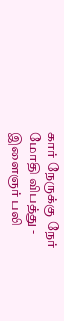கார் நேருக்கு நேர் மோதி விபத்து - இளைஞர் பலி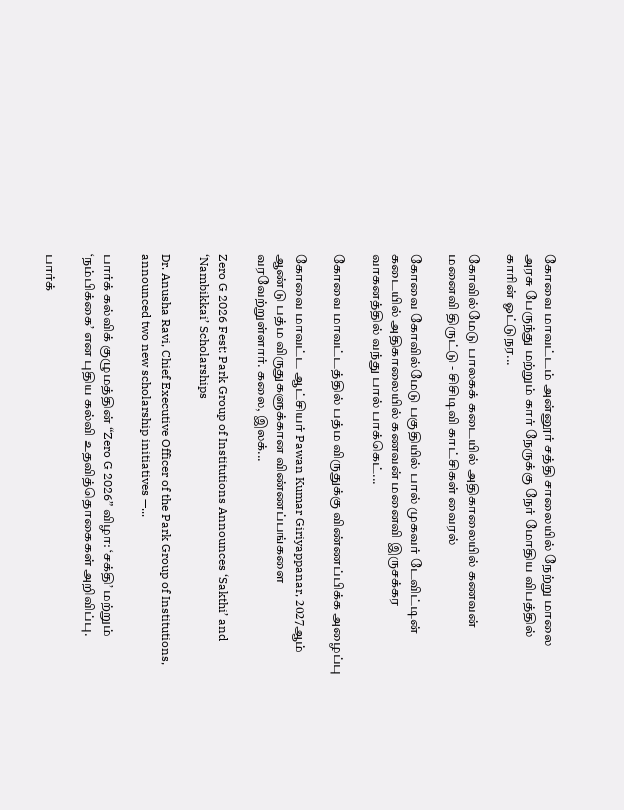கோவை மாவட்டம் அன்னூர் சத்தி சாலையில் நேற்று மாலை அரசு பேருந்து மற்றும் கார் நேருக்கு நேர் மோதிய விபத்தில் காரின் ஓட்டுநர...

கோவில்மேடு பாலகக் கடையில் அதிகாலையில் கணவன் மனைவி திருட்டு - சிசிடிவி காட்சிகள் வைரல்

கோவை கோவில்மேடு பகுதியில் பால் முகவர் டேவிட்டின் கடையில் அதிகாலையில் கணவன் மனைவி இருசக்கர வாகனத்தில் வந்து பால் பாக்கெட்...

கோவை மாவட்டத்தில் பத்ம விருதுக்கு விண்ணப்பிக்க அழைப்பு

கோவை மாவட்ட ஆட்சியர் Pawan Kumar Giriyappanar, 2027ஆம் ஆண்டு பத்ம விருதுகளுக்கான விண்ணப்பங்களை வரவேற்றுள்ளார். கலை, இலக்...

Zero G 2026 Fest: Park Group of Institutions Announces ‘Sakthi’ and ‘Nambikkai’ Scholarships

Dr. Anusha Ravi, Chief Executive Officer of the Park Group of Institutions, announced two new scholarship initiatives —...

பார்க் கல்விக் குழுமத்தின் “Zero G 2026” விழா: ‘சக்தி’ மற்றும் ‘நம்பிக்கை’ என புதிய கல்வி உதவித்தொகைகள் அறிவிப்பு.

பார்க்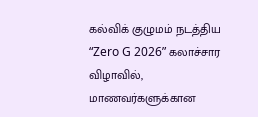கல்விக் குழுமம் நடத்திய “Zero G 2026” கலாச்சார விழாவில், மாணவர்களுக்கான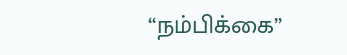“நம்பிக்கை”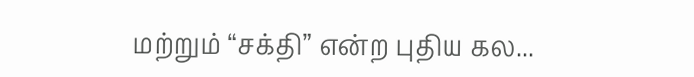மற்றும் “சக்தி” என்ற புதிய கல...